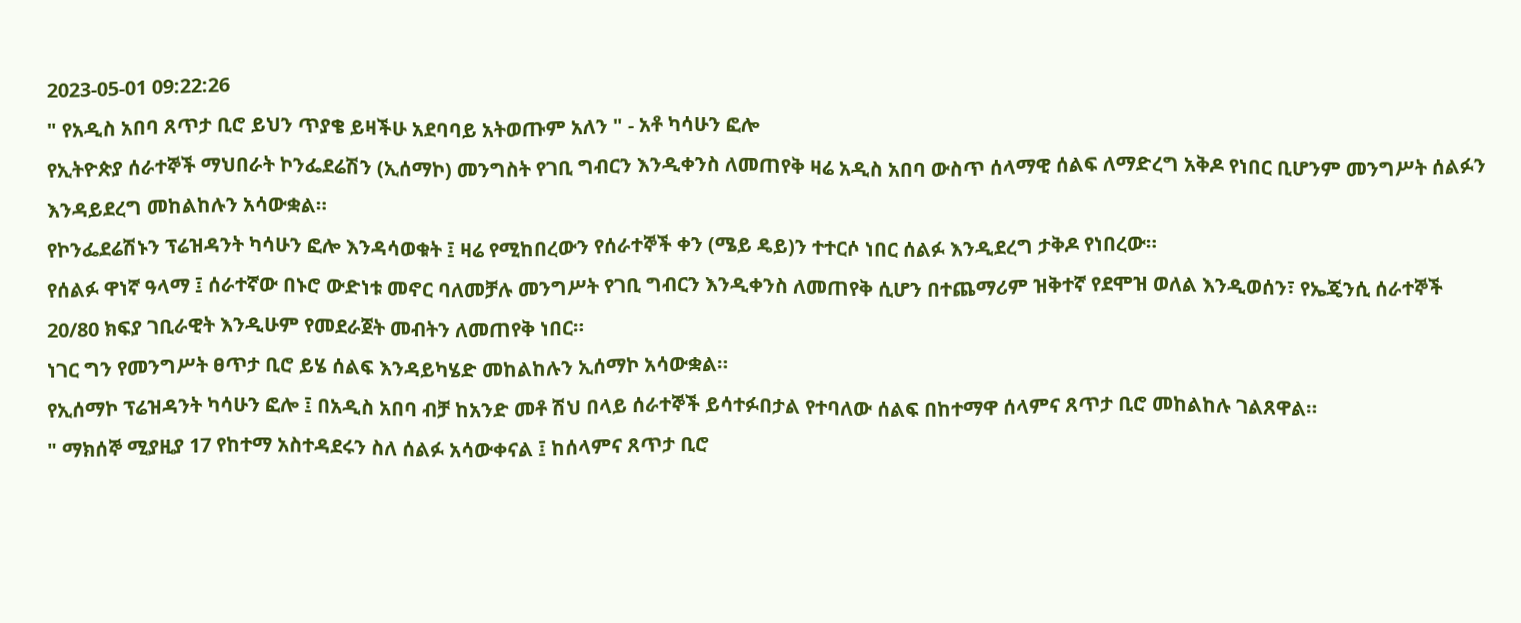2023-05-01 09:22:26
" የአዲስ አበባ ጸጥታ ቢሮ ይህን ጥያቄ ይዛችሁ አደባባይ አትወጡም አለን " - አቶ ካሳሁን ፎሎ
የኢትዮጵያ ሰራተኞች ማህበራት ኮንፌደሬሽን (ኢሰማኮ) መንግስት የገቢ ግብርን እንዲቀንስ ለመጠየቅ ዛሬ አዲስ አበባ ውስጥ ሰላማዊ ሰልፍ ለማድረግ አቅዶ የነበር ቢሆንም መንግሥት ሰልፉን እንዳይደረግ መከልከሉን አሳውቋል።
የኮንፌደሬሽኑን ፕሬዝዳንት ካሳሁን ፎሎ እንዳሳወቁት ፤ ዛሬ የሚከበረውን የሰራተኞች ቀን (ሜይ ዴይ)ን ተተርሶ ነበር ሰልፉ እንዲደረግ ታቅዶ የነበረው።
የሰልፉ ዋነኛ ዓላማ ፤ ሰራተኛው በኑሮ ውድነቱ መኖር ባለመቻሉ መንግሥት የገቢ ግብርን እንዲቀንስ ለመጠየቅ ሲሆን በተጨማሪም ዝቅተኛ የደሞዝ ወለል እንዲወሰን፣ የኤጄንሲ ሰራተኞች 20/80 ክፍያ ገቢራዊት እንዲሁም የመደራጀት መብትን ለመጠየቅ ነበር።
ነገር ግን የመንግሥት ፀጥታ ቢሮ ይሄ ሰልፍ እንዳይካሄድ መከልከሉን ኢሰማኮ አሳውቋል።
የኢሰማኮ ፕሬዝዳንት ካሳሁን ፎሎ ፤ በአዲስ አበባ ብቻ ከአንድ መቶ ሽህ በላይ ሰራተኞች ይሳተፉበታል የተባለው ሰልፍ በከተማዋ ሰላምና ጸጥታ ቢሮ መከልከሉ ገልጸዋል።
" ማክሰኞ ሚያዚያ 17 የከተማ አስተዳደሩን ስለ ሰልፉ አሳውቀናል ፤ ከሰላምና ጸጥታ ቢሮ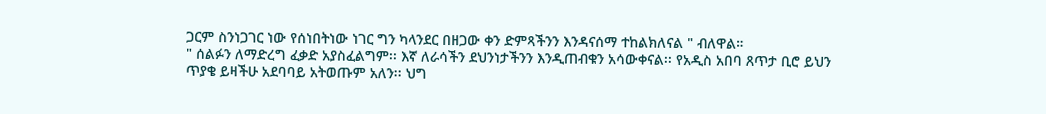ጋርም ስንነጋገር ነው የሰነበትነው ነገር ግን ካላንደር በዘጋው ቀን ድምጻችንን እንዳናሰማ ተከልክለናል " ብለዋል።
" ሰልፉን ለማድረግ ፈቃድ አያስፈልግም፡፡ እኛ ለራሳችን ደህንነታችንን እንዲጠብቁን አሳውቀናል፡፡ የአዲስ አበባ ጸጥታ ቢሮ ይህን ጥያቄ ይዛችሁ አደባባይ አትወጡም አለን፡፡ ህግ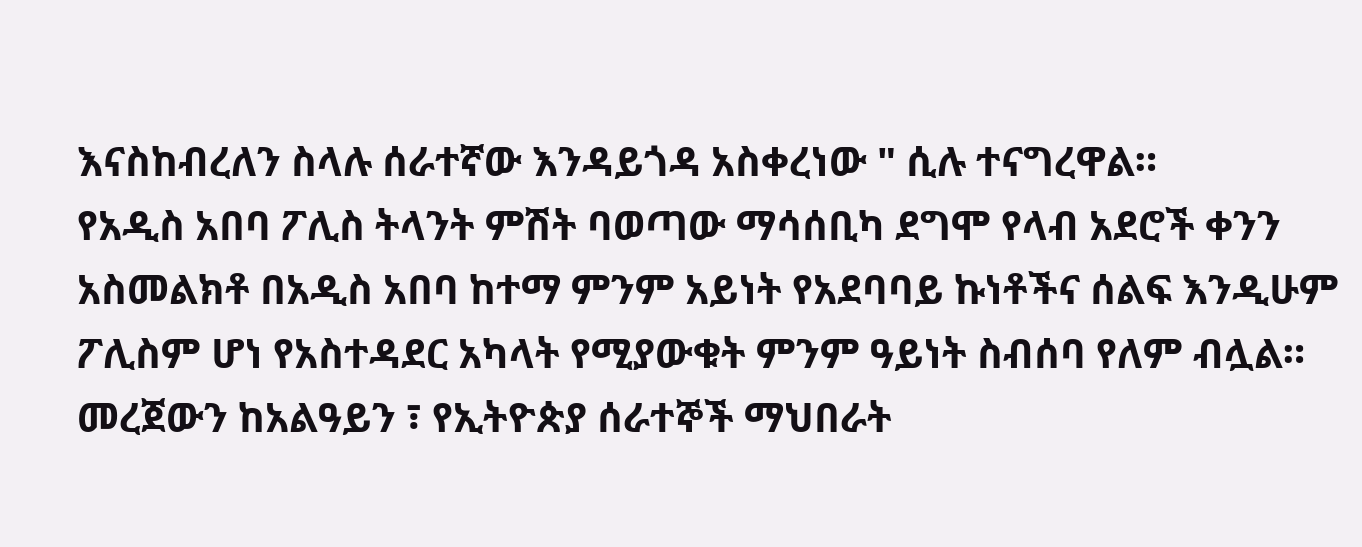እናስከብረለን ስላሉ ሰራተኛው እንዳይጎዳ አስቀረነው " ሲሉ ተናግረዋል።
የአዲስ አበባ ፖሊስ ትላንት ምሽት ባወጣው ማሳሰቢካ ደግሞ የላብ አደሮች ቀንን አስመልክቶ በአዲስ አበባ ከተማ ምንም አይነት የአደባባይ ኩነቶችና ሰልፍ እንዲሁም ፖሊስም ሆነ የአስተዳደር አካላት የሚያውቁት ምንም ዓይነት ስብሰባ የለም ብሏል።
መረጀውን ከአልዓይን ፣ የኢትዮጵያ ሰራተኞች ማህበራት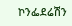ኮንፌደሬሽን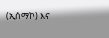(ኢሰማኮ) እና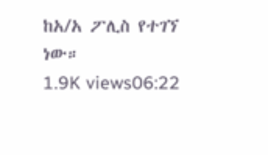ከአ/አ ፖሊስ የተገኘ ነው።
1.9K views06:22